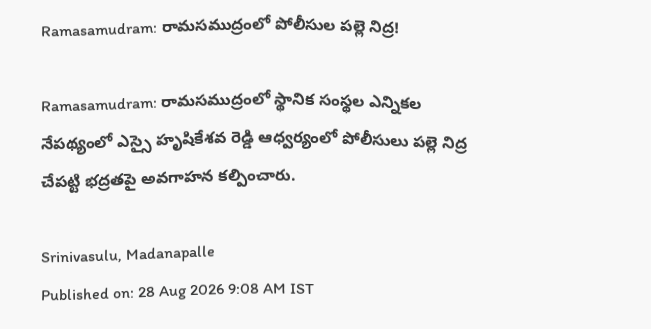Ramasamudram: రామసముద్రంలో పోలీసుల పల్లె నిద్ర!

Ramasamudram: రామసముద్రంలో స్థానిక సంస్థల ఎన్నికల నేపథ్యంలో ఎస్సై హృషికేశవ రెడ్డి ఆధ్వర్యంలో పోలీసులు పల్లె నిద్ర చేపట్టి భద్రతపై అవగాహన కల్పించారు.

Srinivasulu, Madanapalle
Published on: 28 Aug 2026 9:08 AM IST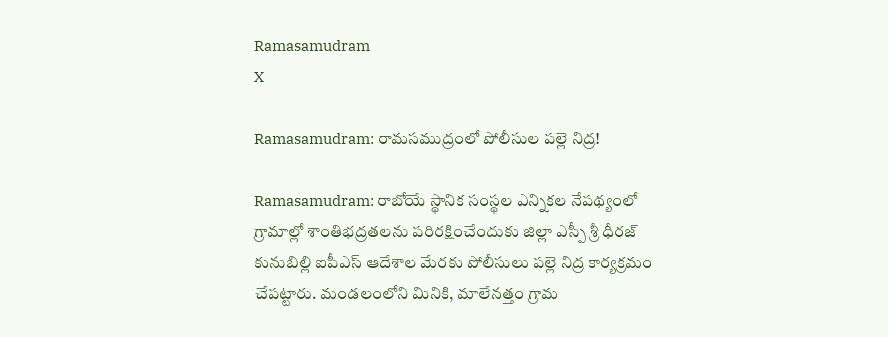Ramasamudram
X

Ramasamudram: రామసముద్రంలో పోలీసుల పల్లె నిద్ర!

Ramasamudram: రాబోయే స్థానిక సంస్థల ఎన్నికల నేపథ్యంలో గ్రామాల్లో శాంతిభద్రతలను పరిరక్షించేందుకు జిల్లా ఎస్పీ శ్రీ ధీరజ్ కునుబిల్లి ఐపీఎస్ ఆదేశాల మేరకు పోలీసులు పల్లె నిద్ర కార్యక్రమం చేపట్టారు. మండలంలోని మినికి, మాలేనత్తం గ్రామ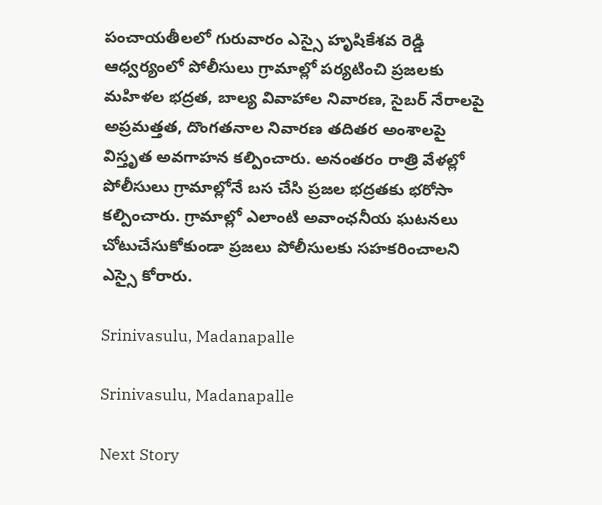పంచాయతీలలో గురువారం ఎస్సై హృషికేశవ రెడ్డి ఆధ్వర్యంలో పోలీసులు గ్రామాల్లో పర్యటించి ప్రజలకు మహిళల భద్రత, బాల్య వివాహాల నివారణ, సైబర్ నేరాలపై అప్రమత్తత, దొంగతనాల నివారణ తదితర అంశాలపై విస్తృత అవగాహన కల్పించారు. అనంతరం రాత్రి వేళల్లో పోలీసులు గ్రామాల్లోనే బస చేసి ప్రజల భద్రతకు భరోసా కల్పించారు. గ్రామాల్లో ఎలాంటి అవాంఛనీయ ఘటనలు చోటుచేసుకోకుండా ప్రజలు పోలీసులకు సహకరించాలని ఎస్సై కోరారు.

Srinivasulu, Madanapalle

Srinivasulu, Madanapalle

Next Story